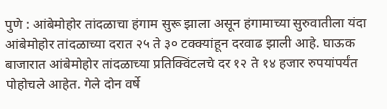पुणे : आंबेमोहोर तांदळाचा हंगाम सुरू झाला असून हंगामाच्या सुरुवातीला यंदा आंबेमोहोर तांदळाच्या दरात २५ ते ३० टक्क्यांहून दरवाढ झाली आहे. घाऊक बाजारात आंबेमोहोर तांदळाच्या प्रतिक्विंटलचे दर १२ ते १४ हजार रुपयांपर्यंत पोहोचले आहेत. गेले दोन वर्षे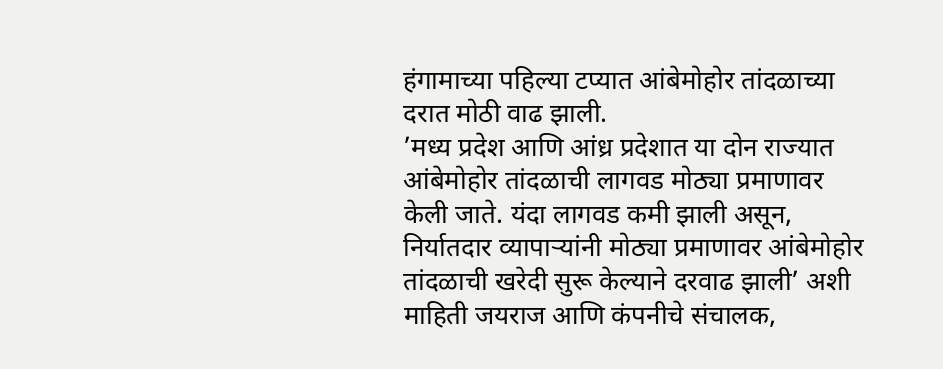हंगामाच्या पहिल्या टप्यात आंबेमोहोर तांदळाच्या दरात मोठी वाढ झाली.
’मध्य प्रदेश आणि आंध्र प्रदेशात या दोन राज्यात आंबेमोहोर तांदळाची लागवड मोठ्या प्रमाणावर केली जाते. यंदा लागवड कमी झाली असून, निर्यातदार व्यापाऱ्यांनी मोठ्या प्रमाणावर आंबेमोहोर तांदळाची खरेदी सुरू केल्याने दरवाढ झाली’ अशी माहिती जयराज आणि कंपनीचे संचालक,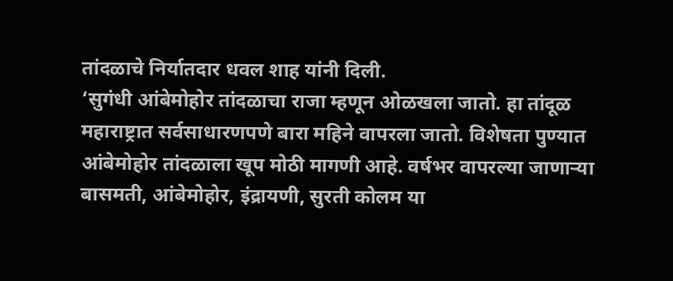तांदळाचे निर्यातदार धवल शाह यांनी दिली.
‘सुगंधी आंबेमोहोर तांदळाचा राजा म्हणून ओळखला जातो. हा तांदूळ महाराष्ट्रात सर्वसाधारणपणे बारा महिने वापरला जातो. विशेषता पुण्यात आंबेमोहोर तांदळाला खूप मोठी मागणी आहे. वर्षभर वापरल्या जाणाऱ्या बासमती, आंबेमोहोर, इंद्रायणी, सुरती कोलम या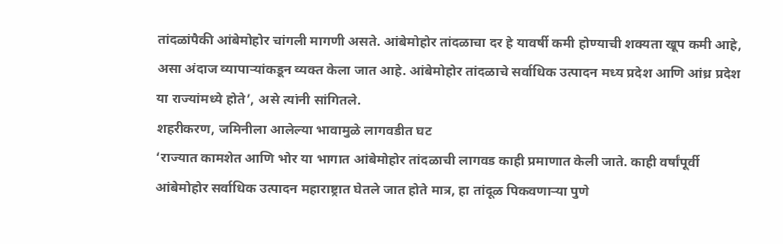तांदळांपैकी आंबेमोहोर चांगली मागणी असते. आंबेमोहोर तांदळाचा दर हे यावर्षी कमी होण्याची शक्यता खूप कमी आहे, असा अंदाज व्यापाऱ्यांकडून व्यक्त केला जात आहे. आंबेमोहोर तांदळाचे सर्वाधिक उत्पादन मध्य प्रदेश आणि आंध्र प्रदेश या राज्यांमध्ये होते’, असे त्यांनी सांगितले.
शहरीकरण, जमिनीला आलेल्या भावामुळे लागवडीत घट
‘राज्यात कामशेत आणि भोर या भागात आंबेमोहोर तांदळाची लागवड काही प्रमाणात केली जाते. काही वर्षांपूर्वी आंबेमोहोर सर्वाधिक उत्पादन महाराष्ट्रात घेतले जात होते मात्र, हा तांदूळ पिकवणाऱ्या पुणे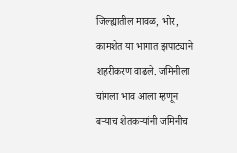जिल्ह्यातील मावळ, भोर, कामशेत या भागात झपाट्याने शहरीकरण वाढले. जमिनीला चांगला भाव आला म्हणून बऱ्याच शेतकऱ्यांनी जमिनीच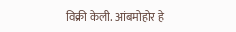विक्री केली. आंबमोहोर हे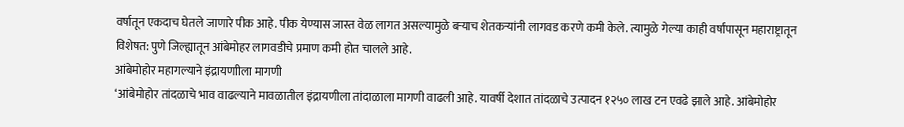वर्षातून एकदाच घेतले जाणारे पीक आहे. पीक येण्यास जास्त वेळ लागत असल्यामुळे बऱ्याच शेतकऱ्यांनी लागवड करणे कमी केले. त्यामुळे गेल्या काही वर्षांपासून महाराष्ट्रातून विशेषत: पुणे जिल्ह्यातून आंबेमोहर लागवडीचे प्रमाण कमी होत चालले आहे.
आंबेमोहोर महागल्याने इंद्रायणाीला मागणी
‘आंबेमोहोर तांदळाचे भाव वाढल्याने मावळातील इंद्रायणीला तांदाळाला मागणी वाढली आहे. यावर्षी देशात तांदळाचे उत्पादन १२५० लाख टन एवढे झाले आहे. आंबेमोहोर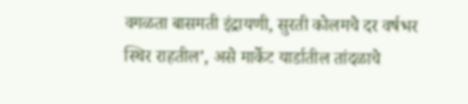वगळता बासमती इंद्रायणी, सुरती कोलमचे दर वर्षभर स्थिर राहतील’, असे मार्केट यार्डातील तांदळाचे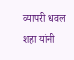व्यापरी धवल शहा यांनी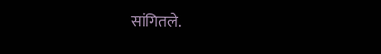सांगितले.